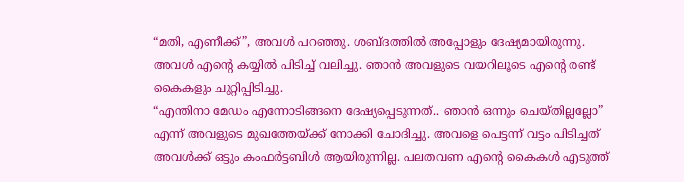“മതി, എണീക്ക്”, അവൾ പറഞ്ഞു. ശബ്ദത്തിൽ അപ്പോളും ദേഷ്യമായിരുന്നു. അവൾ എൻ്റെ കയ്യിൽ പിടിച്ച് വലിച്ചു. ഞാൻ അവളുടെ വയറിലൂടെ എൻ്റെ രണ്ട് കൈകളും ചുറ്റിപ്പിടിച്ചു.
“എന്തിനാ മേഡം എന്നോടിങ്ങനെ ദേഷ്യപ്പെടുന്നത്.. ഞാൻ ഒന്നും ചെയ്തില്ലല്ലോ” എന്ന് അവളുടെ മുഖത്തേയ്ക്ക് നോക്കി ചോദിച്ചു. അവളെ പെട്ടന്ന് വട്ടം പിടിച്ചത് അവൾക്ക് ഒട്ടും കംഫർട്ടബിൾ ആയിരുന്നില്ല. പലതവണ എൻ്റെ കൈകൾ എടുത്ത്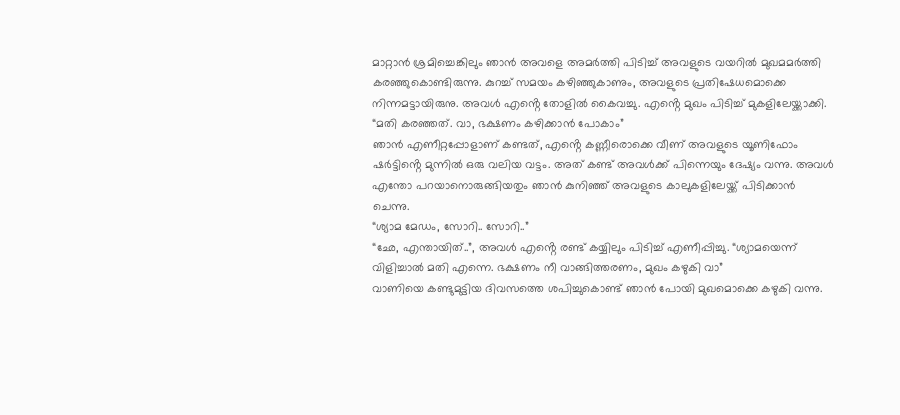മാറ്റാൻ ശ്രമിച്ചെങ്കിലും ഞാൻ അവളെ അമർത്തി പിടിച്ച് അവളുടെ വയറിൽ മുഖമമർത്തി കരഞ്ഞുകൊണ്ടിരുന്നു. കുറച്ച് സമയം കഴിഞ്ഞുകാണും, അവളുടെ പ്രതിഷേധമൊക്കെ നിന്നമട്ടായിരുനു. അവൾ എൻ്റെ തോളിൽ കൈവച്ചു. എൻ്റെ മുഖം പിടിച്ച് മുകളിലേയ്ക്കാക്കി.
“മതി കരഞ്ഞത്. വാ, ഭക്ഷണം കഴിക്കാൻ പോകാം”
ഞാൻ എണീറ്റപ്പോളാണ് കണ്ടത്, എൻ്റെ കണ്ണീരൊക്കെ വീണ് അവളുടെ യൂണിഫോം ഷർട്ടിൻ്റെ മുന്നിൽ ഒരു വലിയ വട്ടം. അത് കണ്ട് അവൾക്ക് പിന്നെയും ദേഷ്യം വന്നു. അവൾ എന്തോ പറയാനൊരുങ്ങിയതും ഞാൻ കുനിഞ്ഞ് അവളുടെ കാലുകളിലേയ്ക്ക് പിടിക്കാൻ ചെന്നു.
“ശ്യാമ മേഡം, സോറി.. സോറി..”
“ഛേ, എന്തായിത്..”, അവൾ എൻ്റെ രണ്ട് കയ്യിലും പിടിച്ച് എണീപ്പിച്ചു. “ശ്യാമയെന്ന് വിളിച്ചാൽ മതി എന്നെ. ഭക്ഷണം നീ വാങ്ങിത്തരണം, മുഖം കഴുകി വാ”
വാണിയെ കണ്ടുമുട്ടിയ ദിവസത്തെ ശപിച്ചുകൊണ്ട് ഞാൻ പോയി മുഖമൊക്കെ കഴുകി വന്നു.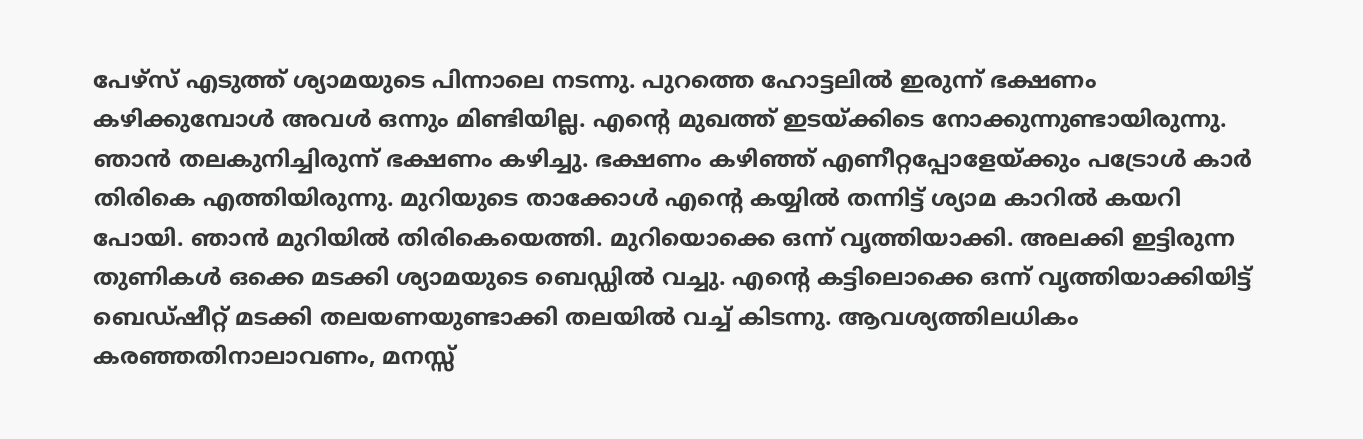പേഴ്സ് എടുത്ത് ശ്യാമയുടെ പിന്നാലെ നടന്നു. പുറത്തെ ഹോട്ടലിൽ ഇരുന്ന് ഭക്ഷണം കഴിക്കുമ്പോൾ അവൾ ഒന്നും മിണ്ടിയില്ല. എൻ്റെ മുഖത്ത് ഇടയ്ക്കിടെ നോക്കുന്നുണ്ടായിരുന്നു. ഞാൻ തലകുനിച്ചിരുന്ന് ഭക്ഷണം കഴിച്ചു. ഭക്ഷണം കഴിഞ്ഞ് എണീറ്റപ്പോളേയ്ക്കും പട്രോൾ കാർ തിരികെ എത്തിയിരുന്നു. മുറിയുടെ താക്കോൾ എൻ്റെ കയ്യിൽ തന്നിട്ട് ശ്യാമ കാറിൽ കയറി പോയി. ഞാൻ മുറിയിൽ തിരികെയെത്തി. മുറിയൊക്കെ ഒന്ന് വൃത്തിയാക്കി. അലക്കി ഇട്ടിരുന്ന തുണികൾ ഒക്കെ മടക്കി ശ്യാമയുടെ ബെഡ്ഡിൽ വച്ചു. എൻ്റെ കട്ടിലൊക്കെ ഒന്ന് വൃത്തിയാക്കിയിട്ട് ബെഡ്ഷീറ്റ് മടക്കി തലയണയുണ്ടാക്കി തലയിൽ വച്ച് കിടന്നു. ആവശ്യത്തിലധികം കരഞ്ഞതിനാലാവണം, മനസ്സ്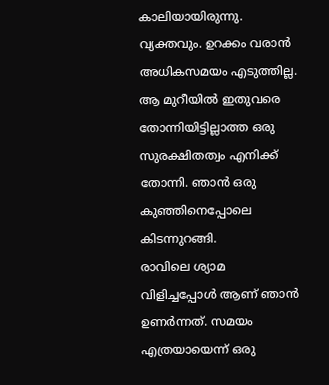കാലിയായിരുന്നു. വ്യക്തവും. ഉറക്കം വരാൻ അധികസമയം എടുത്തില്ല. ആ മുറീയിൽ ഇതുവരെ തോന്നിയിട്ടില്ലാത്ത ഒരു സുരക്ഷിതത്വം എനിക്ക് തോന്നി. ഞാൻ ഒരു കുഞ്ഞിനെപ്പോലെ കിടന്നുറങ്ങി.
രാവിലെ ശ്യാമ വിളിച്ചപ്പോൾ ആണ് ഞാൻ ഉണർന്നത്. സമയം എത്രയായെന്ന് ഒരു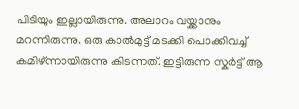പിടിയും ഇല്ലായിരുന്നു. അലാറം വയ്ക്കാനും മറന്നിരുന്നു. ഒരു കാൽമുട്ട് മടക്കി പൊക്കിവച്ച് കമിഴ്ന്നായിരുന്നു കിടന്നത്. ഇട്ടിരുന്ന സ്കർട്ട് ആ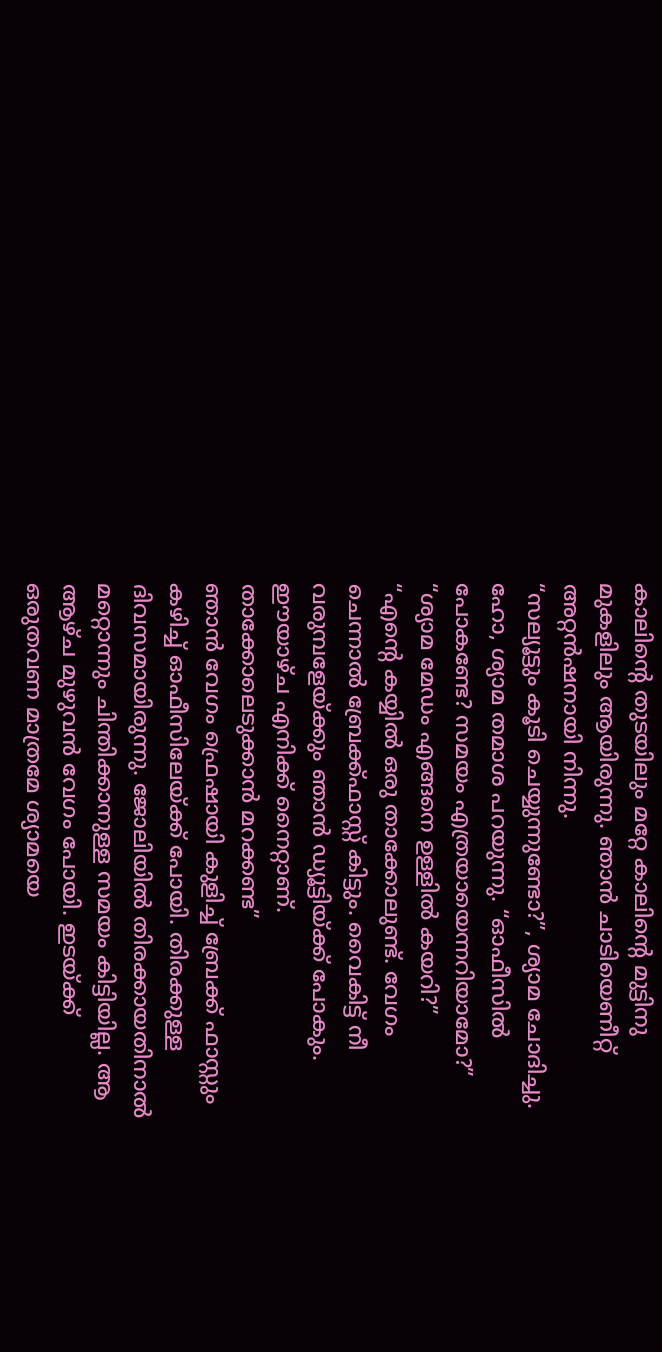കാലിൻ്റെ തുടയിലും മറ്റേ കാലിൻ്റെ മുട്ടിനു മുകളിലും ആയിരുന്നു. ഞാൻ ചാടിയെണീറ്റ് അറ്റൻഷനായി നിന്നു.
“സല്യൂട്ടും കൂടി ചെയ്യുന്നുണ്ടോ?”, ശ്യാമ ചോദിച്ചു. ഹോ, ശ്യാമ തമാശ പറയുന്നു. “ഓഫീസിൽ പോകണ്ടേ? സമയം എത്രയായെന്നറിയാമോ?”
“ശ്യാമ മേഡം എങ്ങനെ ഉള്ളിൽ കയറി?”
“എൻ്റെ കയ്യിൽ ഒരു താക്കോലുണ്ട്. വേഗം ചെന്നാൽ ബ്രേക്ക്ഫാസ്റ്റ് കിട്ടും. വൈകിട്ട് നീ വരുമ്പളേയ്ക്കും ഞാൻ ഡ്യൂട്ടിയ്ക്ക് പോകും. ഈയാഴ്ച എനിക്ക് നൈറ്റാണ്. താക്കോലെടുക്കാൻ മറക്കണ്ട”
ഞാൻ വേഗം ഫ്രെഷായി കുളിച്ച് ബ്രേക്ക് ഫാസ്റ്റും കഴിച്ച് ഓഫീസിലേയ്ക്ക് പോയി. തിരക്കുള്ള ദിവസമായിരുന്നു. ജോലിയിൽ തിരക്കായതിനാൽ മറ്റൊന്നും ചിന്തിക്കാനുള്ള സമയം കിട്ടിയില്ല. ആ ആഴ്ച മുഴുവൻ വേഗം പോയി. ഇടയ്ക്ക് ഒരുതവണ മാത്രമേ ശ്യാമയെ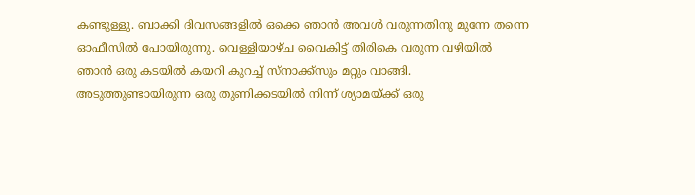കണ്ടുള്ളു. ബാക്കി ദിവസങ്ങളിൽ ഒക്കെ ഞാൻ അവൾ വരുന്നതിനു മുന്നേ തന്നെ ഓഫീസിൽ പോയിരുന്നു. വെള്ളിയാഴ്ച വൈകിട്ട് തിരികെ വരുന്ന വഴിയിൽ ഞാൻ ഒരു കടയിൽ കയറി കുറച്ച് സ്നാക്ക്സും മറ്റും വാങ്ങി. അടുത്തുണ്ടായിരുന്ന ഒരു തുണിക്കടയിൽ നിന്ന് ശ്യാമയ്ക്ക് ഒരു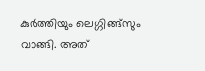കുർത്തിയും ലെഗ്ഗിങ്ങ്സും വാങ്ങി. അത്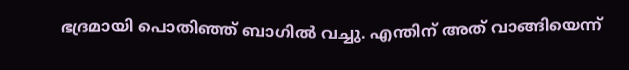ഭദ്രമായി പൊതിഞ്ഞ് ബാഗിൽ വച്ചു. എന്തിന് അത് വാങ്ങിയെന്ന്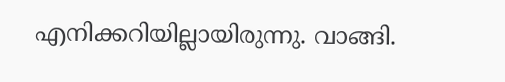എനിക്കറിയില്ലായിരുന്നു. വാങ്ങി.